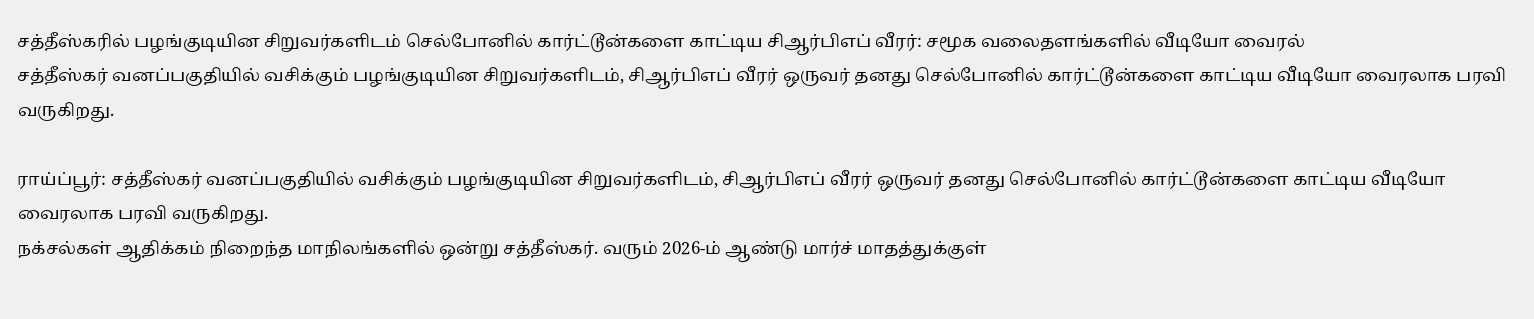சத்தீஸ்கரில் பழங்குடியின சிறுவர்களிடம் செல்போனில் கார்ட்டூன்களை காட்டிய சிஆர்பிஎப் வீரர்: சமூக வலைதளங்களில் வீடியோ வைரல்
சத்தீஸ்கர் வனப்பகுதியில் வசிக்கும் பழங்குடியின சிறுவர்களிடம், சிஆர்பிஎப் வீரர் ஒருவர் தனது செல்போனில் கார்ட்டூன்களை காட்டிய வீடியோ வைரலாக பரவி வருகிறது.

ராய்ப்பூர்: சத்தீஸ்கர் வனப்பகுதியில் வசிக்கும் பழங்குடியின சிறுவர்களிடம், சிஆர்பிஎப் வீரர் ஒருவர் தனது செல்போனில் கார்ட்டூன்களை காட்டிய வீடியோ வைரலாக பரவி வருகிறது.
நக்சல்கள் ஆதிக்கம் நிறைந்த மாநிலங்களில் ஒன்று சத்தீஸ்கர். வரும் 2026-ம் ஆண்டு மார்ச் மாதத்துக்குள்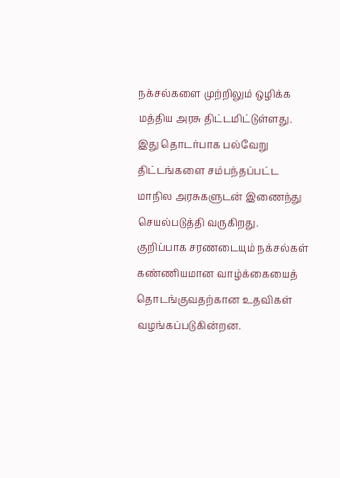நக்சல்களை முற்றிலும் ஒழிக்க மத்திய அரசு திட்டமிட்டுள்ளது. இது தொடர்பாக பல்வேறு திட்டங்களை சம்பந்தப்பட்ட மாநில அரசுகளுடன் இணைந்து செயல்படுத்தி வருகிறது. குறிப்பாக சரணடையும் நக்சல்கள் கண்ணியமான வாழ்க்கையைத் தொடங்குவதற்கான உதவிகள் வழங்கப்படுகின்றன.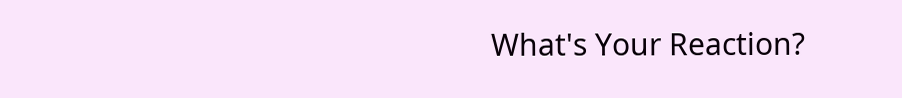What's Your Reaction?